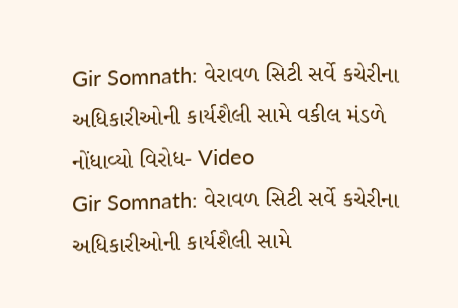Gir Somnath: વેરાવળ સિટી સર્વે કચેરીના અધિકારીઓની કાર્યશૈલી સામે વકીલ મંડળે નોંધાવ્યો વિરોધ- Video
Gir Somnath: વેરાવળ સિટી સર્વે કચેરીના અધિકારીઓની કાર્યશૈલી સામે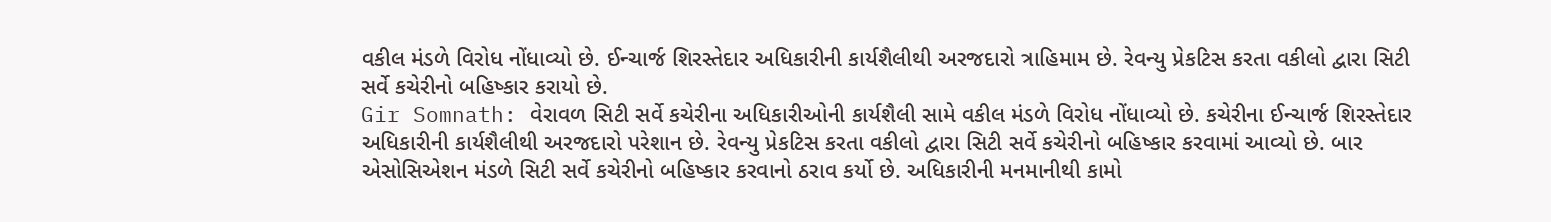વકીલ મંડળે વિરોધ નોંધાવ્યો છે. ઈન્ચાર્જ શિરસ્તેદાર અધિકારીની કાર્યશૈલીથી અરજદારો ત્રાહિમામ છે. રેવન્યુ પ્રેકટિસ કરતા વકીલો દ્વારા સિટી સર્વે કચેરીનો બહિષ્કાર કરાયો છે.
Gir Somnath: વેરાવળ સિટી સર્વે કચેરીના અધિકારીઓની કાર્યશૈલી સામે વકીલ મંડળે વિરોધ નોંધાવ્યો છે. કચેરીના ઈન્ચાર્જ શિરસ્તેદાર અધિકારીની કાર્યશૈલીથી અરજદારો પરેશાન છે. રેવન્યુ પ્રેકટિસ કરતા વકીલો દ્વારા સિટી સર્વે કચેરીનો બહિષ્કાર કરવામાં આવ્યો છે. બાર એસોસિએશન મંડળે સિટી સર્વે કચેરીનો બહિષ્કાર કરવાનો ઠરાવ કર્યો છે. અધિકારીની મનમાનીથી કામો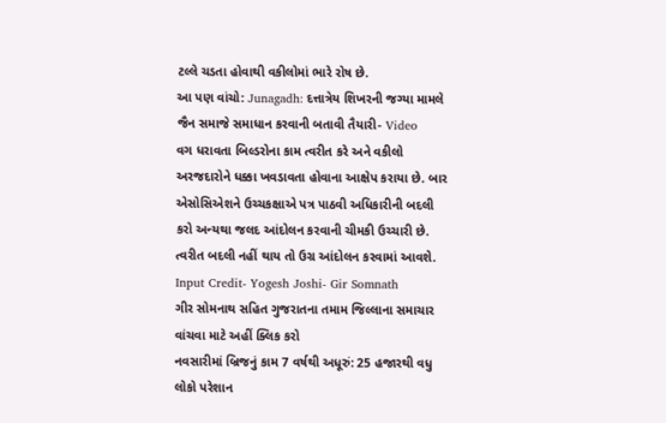ટલ્લે ચડતા હોવાથી વકીલોમાં ભારે રોષ છે.
આ પણ વાંચો: Junagadh: દત્તાત્રેય શિખરની જગ્યા મામલે જૈન સમાજે સમાધાન કરવાની બતાવી તૈયારી- Video
વગ ધરાવતા બિલ્ડરોના કામ ત્વરીત કરે અને વકીલો અરજદારોને ધક્કા ખવડાવતા હોવાના આક્ષેપ કરાયા છે. બાર એસોસિએશને ઉચ્ચકક્ષાએ પત્ર પાઠવી અધિકારીની બદલી કરો અન્યથા જલદ આંદોલન કરવાની ચીમકી ઉચ્ચારી છે. ત્વરીત બદલી નહીં થાય તો ઉગ્ર આંદોલન કરવામાં આવશે.
Input Credit- Yogesh Joshi- Gir Somnath
ગીર સોમનાથ સહિત ગુજરાતના તમામ જિલ્લાના સમાચાર વાંચવા માટે અહીં ક્લિક કરો
નવસારીમાં બ્રિજનું કામ 7 વર્ષથી અધૂરું: 25 હજારથી વધુ લોકો પરેશાન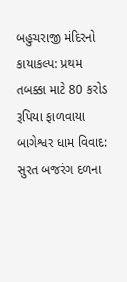બહુચરાજી મંદિરનો કાયાકલ્પ: પ્રથમ તબક્કા માટે 80 કરોડ રૂપિયા ફાળવાયા
બાગેશ્વર ધામ વિવાદ: સુરત બજરંગ દળના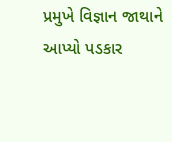પ્રમુખે વિજ્ઞાન જાથાને આપ્યો પડકાર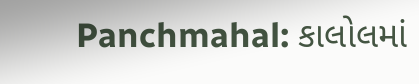Panchmahal: કાલોલમાં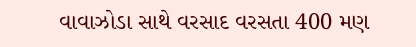વાવાઝોડા સાથે વરસાદ વરસતા 400 મણ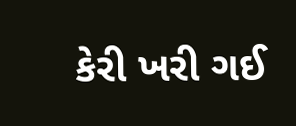કેરી ખરી ગઈ